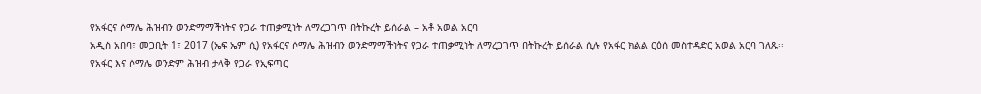የአፋርና ሶማሌ ሕዝብን ወንድማማችነትና የጋራ ተጠቃሚነት ለማረጋገጥ በትኩረት ይሰራል – አቶ አወል አርባ
አዲስ አበባ፣ መጋቢት 1፣ 2017 (ኤፍ ኤም ሲ) የአፋርና ሶማሌ ሕዝብን ወንድማማችነትና የጋራ ተጠቃሚነት ለማረጋገጥ በትኩረት ይሰራል ሲሉ የአፋር ክልል ርዕሰ መስተዳድር አወል አርባ ገለጹ፡፡
የአፋር እና ሶማሌ ወንድም ሕዝብ ታላቅ የጋራ የኢፍጣር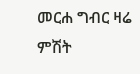መርሐ ግብር ዛሬ ምሽት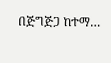በጅግጅጋ ከተማ…